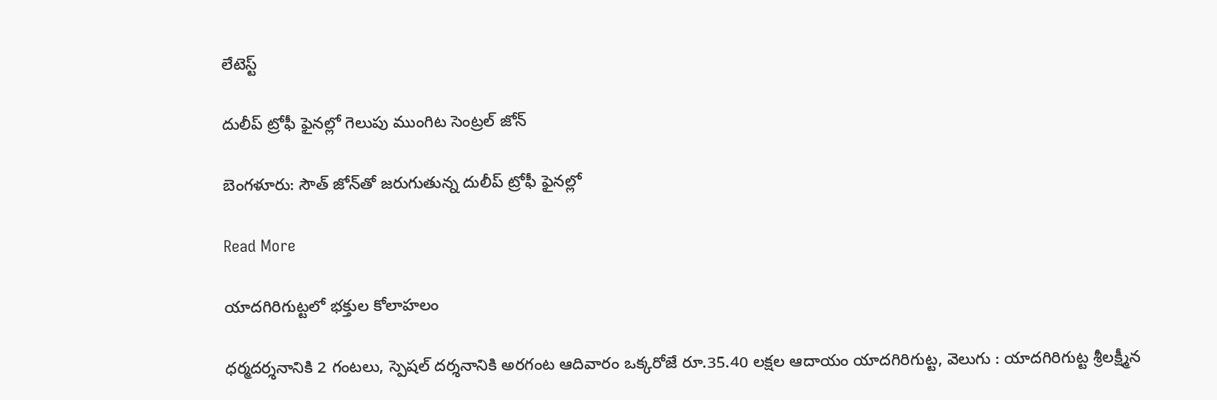లేటెస్ట్

దులీప్ ట్రోఫీ ఫైనల్లో గెలుపు ముంగిట సెంట్రల్‌‌‌‌‌‌‌‌ జోన్‌‌‌‌‌‌‌‌

బెంగళూరు: సౌత్‌‌‌‌‌‌‌‌ జోన్‌‌‌‌‌‌‌‌తో జరుగుతున్న దులీప్ ట్రోఫీ ఫైనల్లో

Read More

యాదగిరిగుట్టలో భక్తుల కోలాహలం

ధర్మదర్శనానికి 2 గంటలు, స్పెషల్ దర్శనానికి అరగంట ఆదివారం ఒక్కరోజే రూ.35.40 లక్షల ఆదాయం యాదగిరిగుట్ట, వెలుగు : యాదగిరిగుట్ట శ్రీలక్ష్మీన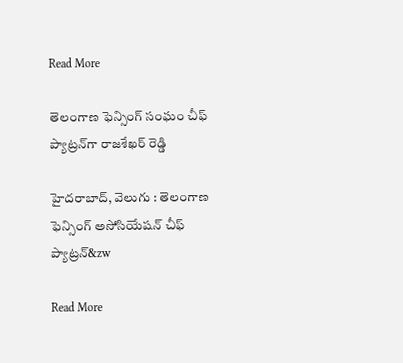Read More

తెలంగాణ ఫెన్సింగ్‌‌‌‌ సంఘం చీఫ్‌‌‌‌ ప్యాట్రన్‌‌‌‌గా రాజశేఖర్ రెడ్డి

హైదరాబాద్‌‌‌‌, వెలుగు : తెలంగాణ ఫెన్సింగ్‌‌‌‌ అసోసియేషన్ చీఫ్‌‌‌‌ ప్యాట్రన్‌‌&zw

Read More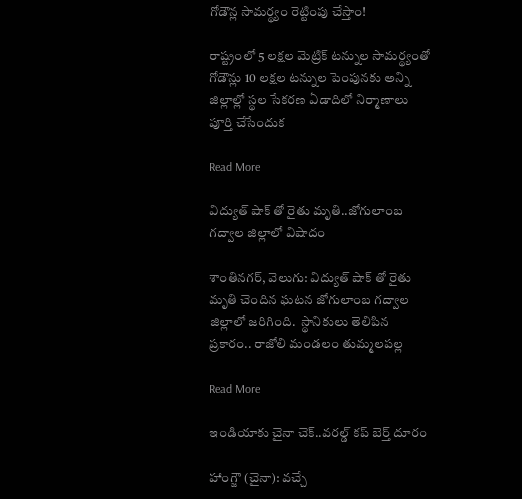గోడౌన్ల సామర్థ్యం రెట్టింపు చేస్తాం!

రాష్ట్రంలో 5 లక్షల మెట్రిక్ టన్నుల సామర్థ్యంతో గోడౌన్లు 10 లక్షల టన్నుల పెంపునకు అన్ని జిల్లాల్లో స్థల సేకరణ ఏడాదిలో నిర్మాణాలు పూర్తి చేసేందుక

Read More

విద్యుత్ షాక్ తో రైతు మృతి..జోగులాంబ గద్వాల జిల్లాలో విషాదం

శాంతినగర్, వెలుగు: విద్యుత్ షాక్ తో రైతు మృతి చెందిన ఘటన జోగులాంబ గద్వాల జిల్లాలో జరిగింది.  స్థానికులు తెలిపిన ప్రకారం.. రాజోలి మండలం తుమ్మలపల్ల

Read More

ఇండియాకు చైనా చెక్‌‌‌‌..వరల్డ్‌‌‌‌ కప్‌‌‌‌ బెర్త్‌‌‌‌ దూరం

హాంగ్జౌ (చైనా): వచ్చే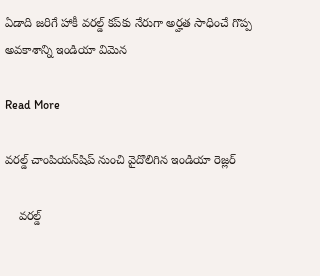ఏడాది జరిగే హాకీ వరల్డ్‌‌‌‌ కప్‌‌‌‌కు నేరుగా అర్హత సాధించే గొప్ప అవకాశాన్ని ఇండియా విమెన

Read More

వరల్డ్ చాంపియన్‌‌‌‌‌‌‌‌షిప్ నుంచి వైదొలిగిన ఇండియా రెజ్లర్‌‌‌‌‌‌‌‌‌‌‌‌‌‌‌‌

    వరల్డ్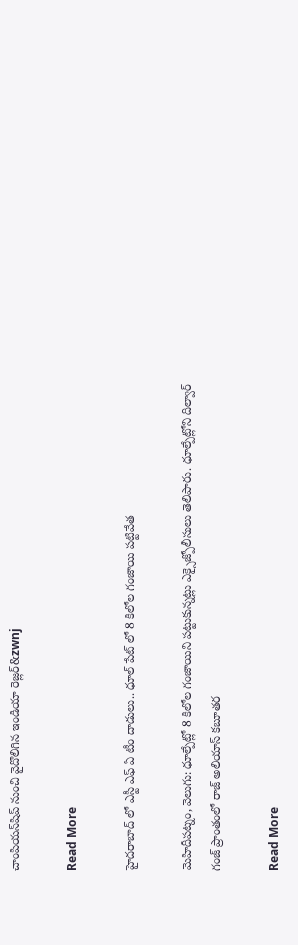చాంపియన్‌‌‌‌‌‌‌‌షిప్ నుంచి వైదొలిగిన ఇండియా రెజ్లర్‌‌‌‌‌&zwnj

Read More

హైదరాబాద్ లో ఎస్టీ ఎఫ్ ఏ టీం దాడులు.. ధూల్ పేట్ లో 8 కిలోల గంజాయి పట్టివేత

మెహిదీపట్నం, వెలుగు: ధూల్పేట్లో 8 కిలోల గంజాయిని పట్టుకున్నట్లు ఎక్సైజ్పోలీసులు తెలిపారు. ధూల్పేట్లోని దిల్వార్ గంజ్ ప్రాంతంలో రాజ్ అలియాస్ కబూతర

Read More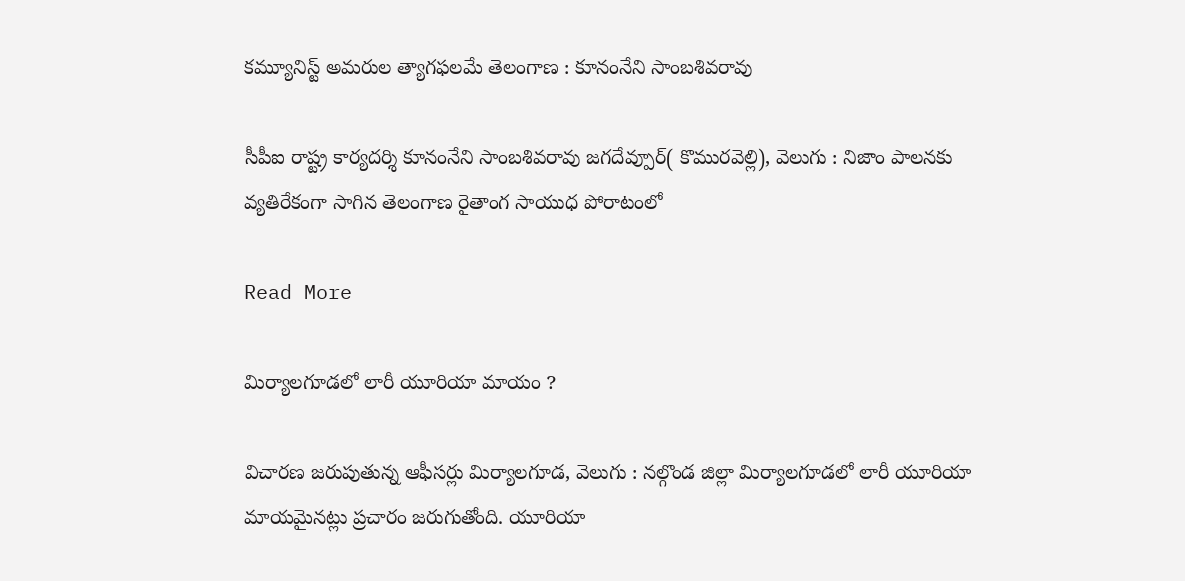కమ్యూనిస్ట్‌‌‌‌ అమరుల త్యాగఫలమే తెలంగాణ : కూనంనేని సాంబశివరావు

సీపీఐ రాష్ట్ర కార్యదర్శి కూనంనేని సాంబశివరావు జగదేవ్పూర్( కొమురవెల్లి), వెలుగు : నిజాం పాలనకు వ్యతిరేకంగా సాగిన తెలంగాణ రైతాంగ సాయుధ పోరాటంలో

Read More

మిర్యాలగూడలో లారీ యూరియా మాయం ?

విచారణ జరుపుతున్న ఆఫీసర్లు మిర్యాలగూడ, వెలుగు : నల్గొండ జిల్లా మిర్యాలగూడలో లారీ యూరియా మాయమైనట్లు ప్రచారం జరుగుతోంది. యూరియా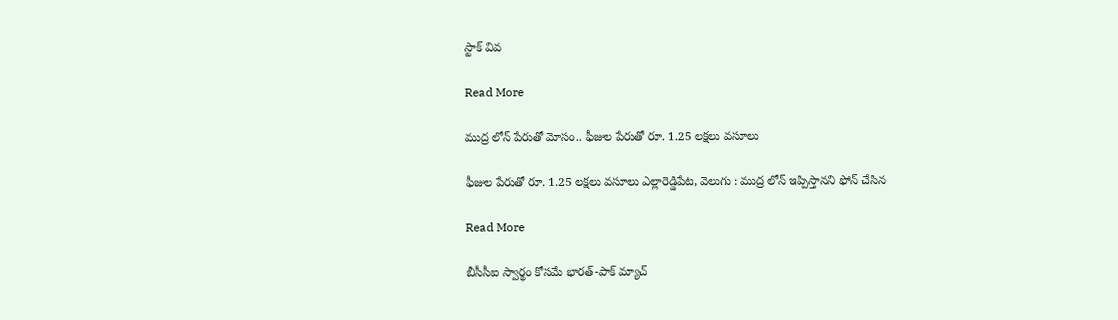స్టాక్‌ వివ

Read More

ముద్ర లోన్‌‌‌‌ పేరుతో మోసం.. ఫీజుల పేరుతో రూ. 1.25 లక్షలు వసూలు

ఫీజుల పేరుతో రూ. 1.25 లక్షలు వసూలు ఎల్లారెడ్డిపేట, వెలుగు : ముద్ర లోన్‌‌‌‌ ఇప్పిస్తానని ఫోన్‌‌‌‌ చేసిన

Read More

బీసీసీఐ స్వార్థం కోసమే భారత్-పాక్ మ్యాచ్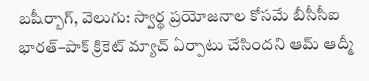బషీర్బాగ్, వెలుగు: స్వార్థ ప్రయోజనాల కోసమే బీసీసీఐ భారత్–పాక్ క్రికెట్ మ్యాచ్ ఏర్పాటు చేసిందని ఆమ్ ఆద్మీ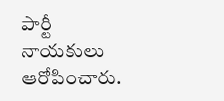పార్టీ నాయకులు ఆరోపించారు.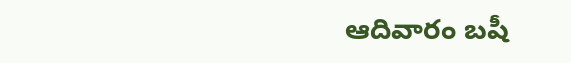ఆదివారం బషీ